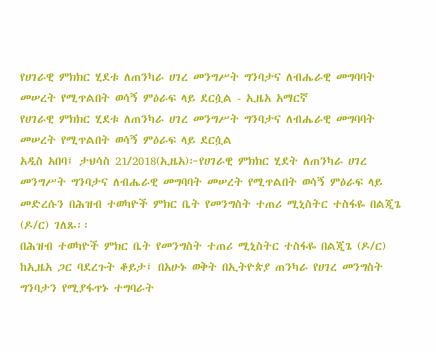የሀገራዊ ምክክር ሂደቱ ለጠንካራ ሀገረ መንግሥት ግንባታና ለብሔራዊ መግባባት መሠረት የሚጥልበት ወሳኝ ምዕራፍ ላይ ደርሷል - ኢዜአ አማርኛ
የሀገራዊ ምክክር ሂደቱ ለጠንካራ ሀገረ መንግሥት ግንባታና ለብሔራዊ መግባባት መሠረት የሚጥልበት ወሳኝ ምዕራፍ ላይ ደርሷል
አዲስ አበባ፤ ታህሳስ 21/2018(ኢዜአ)፦የሀገራዊ ምክክር ሂደት ለጠንካራ ሀገረ መንግሥት ግንባታና ለብሔራዊ መግባባት መሠረት የሚጥልበት ወሳኝ ምዕራፍ ላይ መድረሱን በሕዝብ ተወካዮች ምክር ቤት የመንግስት ተጠሪ ሚኒስትር ተስፋዬ በልጂጌ (ዶ/ር) ገለጹ፡፡
በሕዝብ ተወካዮች ምክር ቤት የመንግስት ተጠሪ ሚኒስትር ተስፋዬ በልጂጌ (ዶ/ር) ከኢዜአ ጋር ባደረጉት ቆይታ፤ በአሁኑ ወቅት በኢትዮጵያ ጠንካራ የሀገረ መንግስት ግንባታን የሚያፋጥኑ ተግባራት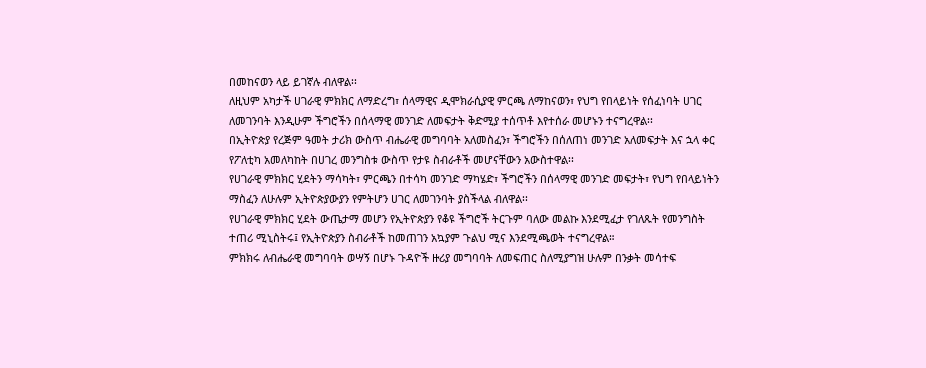በመከናወን ላይ ይገኛሉ ብለዋል፡፡
ለዚህም አካታች ሀገራዊ ምክክር ለማድረግ፣ ሰላማዊና ዲሞክራሲያዊ ምርጫ ለማከናወን፣ የህግ የበላይነት የሰፈነባት ሀገር ለመገንባት እንዲሁም ችግሮችን በሰላማዊ መንገድ ለመፍታት ቅድሚያ ተሰጥቶ እየተሰራ መሆኑን ተናግረዋል፡፡
በኢትዮጵያ የረጅም ዓመት ታሪክ ውስጥ ብሔራዊ መግባባት አለመስፈን፣ ችግሮችን በሰለጠነ መንገድ አለመፍታት እና ኋላ ቀር የፖለቲካ አመለካከት በሀገረ መንግስቱ ውስጥ የታዩ ስብራቶች መሆናቸውን አውስተዋል፡፡
የሀገራዊ ምክክር ሂደትን ማሳካት፣ ምርጫን በተሳካ መንገድ ማካሄድ፣ ችግሮችን በሰላማዊ መንገድ መፍታት፣ የህግ የበላይነትን ማስፈን ለሁሉም ኢትዮጵያውያን የምትሆን ሀገር ለመገንባት ያስችላል ብለዋል፡፡
የሀገራዊ ምክክር ሂደት ውጤታማ መሆን የኢትዮጵያን የቆዩ ችግሮች ትርጉም ባለው መልኩ እንደሚፈታ የገለጹት የመንግስት ተጠሪ ሚኒስትሩ፤ የኢትዮጵያን ስብራቶች ከመጠገን አኳያም ጉልህ ሚና እንደሚጫወት ተናግረዋል።
ምክክሩ ለብሔራዊ መግባባት ወሣኝ በሆኑ ጉዳዮች ዙሪያ መግባባት ለመፍጠር ስለሚያግዝ ሁሉም በንቃት መሳተፍ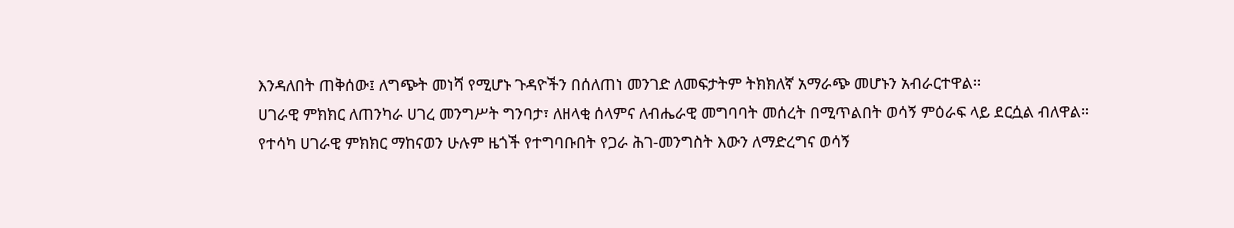እንዳለበት ጠቅሰው፤ ለግጭት መነሻ የሚሆኑ ጉዳዮችን በሰለጠነ መንገድ ለመፍታትም ትክክለኛ አማራጭ መሆኑን አብራርተዋል፡፡
ሀገራዊ ምክክር ለጠንካራ ሀገረ መንግሥት ግንባታ፣ ለዘላቂ ሰላምና ለብሔራዊ መግባባት መሰረት በሚጥልበት ወሳኝ ምዕራፍ ላይ ደርሷል ብለዋል።
የተሳካ ሀገራዊ ምክክር ማከናወን ሁሉም ዜጎች የተግባቡበት የጋራ ሕገ-መንግስት እውን ለማድረግና ወሳኝ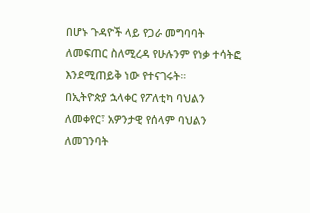በሆኑ ጉዳዮች ላይ የጋራ መግባባት ለመፍጠር ስለሚረዳ የሁሉንም የነቃ ተሳትፎ እንደሚጠይቅ ነው የተናገሩት።
በኢትዮጵያ ኋላቀር የፖለቲካ ባህልን ለመቀየር፣ አዎንታዊ የሰላም ባህልን ለመገንባት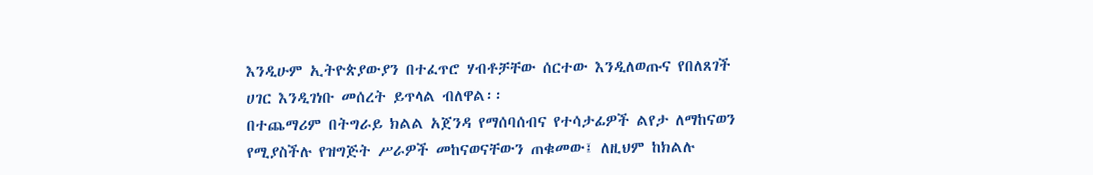እንዲሁም ኢትዮጵያውያን በተፈጥሮ ሃብቶቻቸው ሰርተው እንዲለወጡና የበለጸገች ሀገር እንዲገነቡ መሰረት ይጥላል ብለዋል፡፡
በተጨማሪም በትግራይ ክልል አጀንዳ የማሰባሰብና የተሳታፊዎች ልየታ ለማከናወን የሚያስችሉ የዝግጅት ሥራዎች መከናወናቸውን ጠቁመው፤ ለዚህም ከክልሉ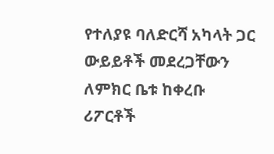የተለያዩ ባለድርሻ አካላት ጋር ውይይቶች መደረጋቸውን ለምክር ቤቱ ከቀረቡ ሪፖርቶች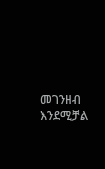መገንዘብ እንደሚቻል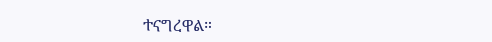ተናግረዋል።